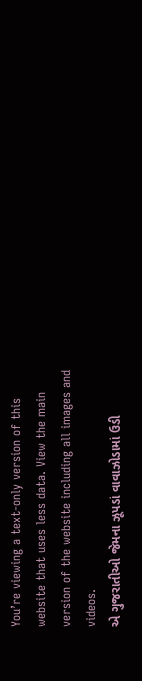You’re viewing a text-only version of this website that uses less data. View the main version of the website including all images and videos.
એ ગુજરાતીઓ જેમના ઝૂપડાં વાવાઝોડામાં ઉડી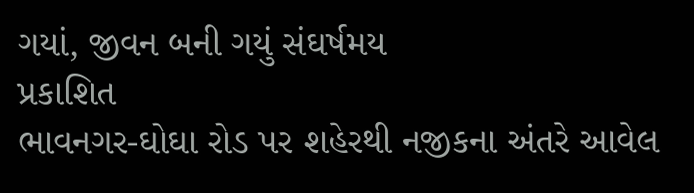ગયાં, જીવન બની ગયું સંઘર્ષમય
પ્રકાશિત
ભાવનગર-ઘોઘા રોડ પર શહેરથી નજીકના અંતરે આવેલ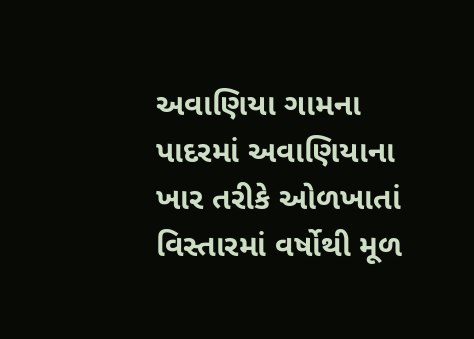અવાણિયા ગામના પાદરમાં અવાણિયાના ખાર તરીકે ઓળખાતાં વિસ્તારમાં વર્ષોથી મૂળ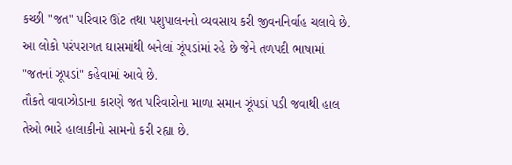કચ્છી "જત" પરિવાર ઊંટ તથા પશુપાલનનો વ્યવસાય કરી જીવનનિર્વાહ ચલાવે છે.
આ લોકો પરંપરાગત ઘાસમાંથી બનેલાં ઝૂંપડાંમાં રહે છે જેને તળપદી ભાષામાં "જતનાં ઝૂપડાં" કહેવામાં આવે છે.
તૌકતે વાવાઝોડાના કારણે જત પરિવારોના માળા સમાન ઝૂંપડાં પડી જવાથી હાલ તેઓ ભારે હાલાકીનો સામનો કરી રહ્યા છે.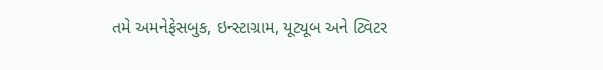તમે અમનેફેસબુક, ઇન્સ્ટાગ્રામ, યૂટ્યૂબ અને ટ્વિટર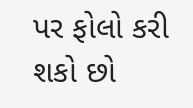પર ફોલો કરી શકો છો